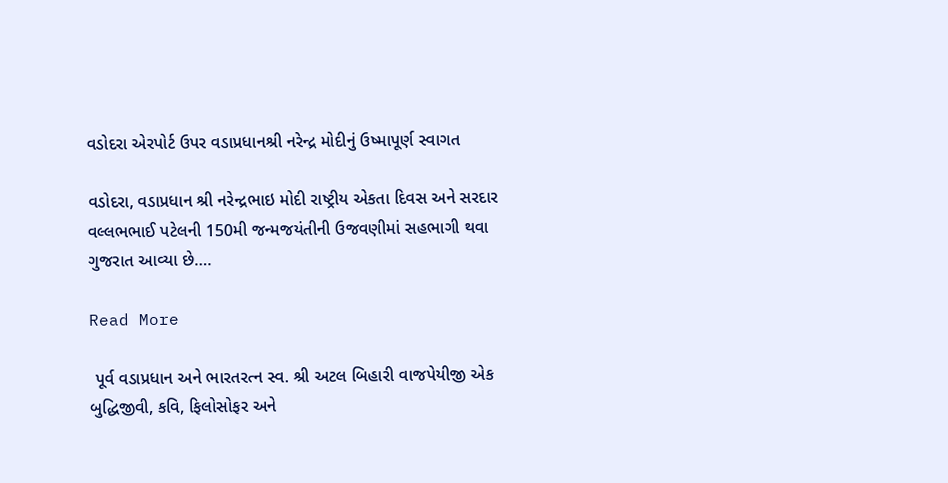વડોદરા એરપોર્ટ ઉપર વડાપ્રધાનશ્રી નરેન્દ્ર મોદીનું ઉષ્માપૂર્ણ સ્વાગત

વડોદરા, વડાપ્રધાન શ્રી નરેન્દ્રભાઇ મોદી રાષ્ટ્રીય એકતા દિવસ અને સરદાર વલ્લભભાઈ પટેલની 150મી જન્મજયંતીની ઉજવણીમાં સહભાગી થવા ગુજરાત આવ્યા છે….

Read More

 પૂર્વ વડાપ્રધાન અને ભારતરત્ન સ્વ. શ્રી અટલ બિહારી વાજપેયીજી એક બુદ્ધિજીવી, કવિ, ફિલોસોફર અને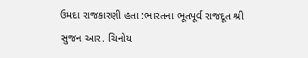ઉમદા રાજકારણી હતા :ભારતના ભૂતપૂર્વ રાજદૂત શ્રી સુજન આર. ચિનોય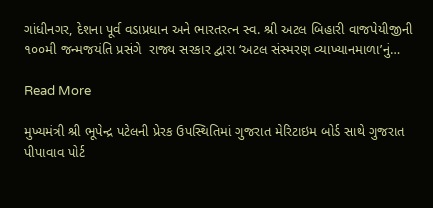ગાંધીનગર, દેશના પૂર્વ વડાપ્રધાન અને ભારતરત્ન સ્વ. શ્રી અટલ બિહારી વાજપેયીજીની ૧૦૦મી જન્મજયંતિ પ્રસંગે  રાજ્ય સરકાર દ્વારા ‘અટલ સંસ્મરણ વ્યાખ્યાનમાળા’નું…

Read More

મુખ્યમંત્રી શ્રી ભૂપેન્દ્ર પટેલની પ્રેરક ઉપસ્થિતિમાં ગુજરાત મેરિટાઇમ બોર્ડ સાથે ગુજરાત પીપાવાવ પોર્ટ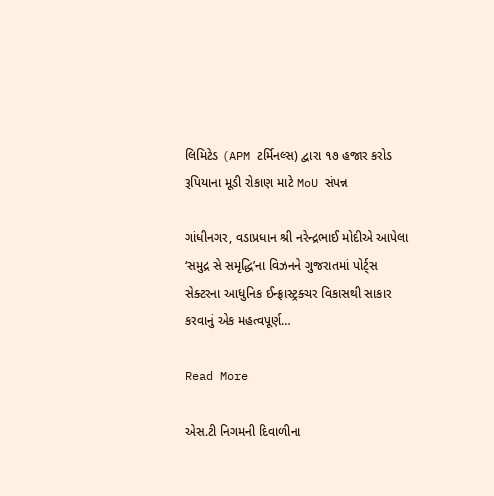લિમિટેડ (APM ટર્મિનલ્સ) દ્વારા ૧૭ હજાર કરોડ રૂપિયાના મૂડી રોકાણ માટે MoU સંપન્ન

ગાંધીનગર, વડાપ્રધાન શ્રી નરેન્દ્રભાઈ મોદીએ આપેલા ‘સમુદ્ર સે સમૃદ્ધિ’ના વિઝનને ગુજરાતમાં પોર્ટ્સ સેક્ટરના આધુનિક ઈન્ફ્રાસ્ટ્રક્ચર વિકાસથી સાકાર કરવાનું એક મહત્વપૂર્ણ…

Read More

એસ.ટી નિગમની દિવાળીના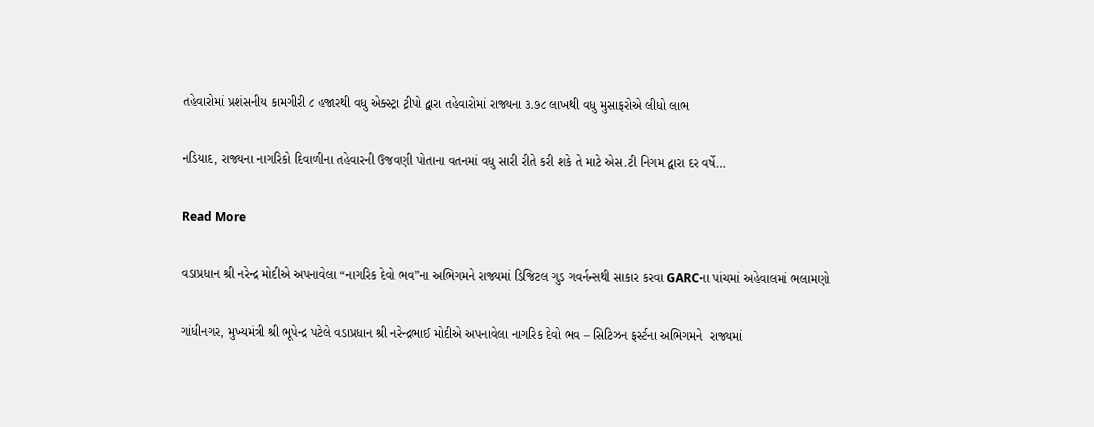તહેવારોમાં પ્રશંસનીય કામગીરી ૮ હજારથી વધુ એક્સ્ટ્રા ટ્રીપો દ્વારા તહેવારોમાં રાજ્યના ૩.૭૮ લાખથી વધુ મુસાફરોએ લીધો લાભ

નડિયાદ, રાજ્યના નાગરિકો દિવાળીના તહેવારની ઉજવણી પોતાના વતનમાં વધુ સારી રીતે કરી શકે તે માટે એસ.ટી નિગમ દ્વારા દર વર્ષે…

Read More

વડાપ્રધાન શ્રી નરેન્દ્ર મોદીએ અપનાવેલા “નાગરિક દેવો ભવ”ના અભિગમને રાજ્યમાં ડિજિટલ ગુડ ગવર્નન્સથી સાકાર કરવા GARCના પાંચમાં અહેવાલમાં ભલામણો

ગાંધીનગર, મુખ્યમંત્રી શ્રી ભૂપેન્દ્ર પટેલે વડાપ્રધાન શ્રી નરેન્દ્રભાઈ મોદીએ અપનાવેલા નાગરિક દેવો ભવ – સિટિઝન ફર્સ્ટના અભિગમને  રાજ્યમાં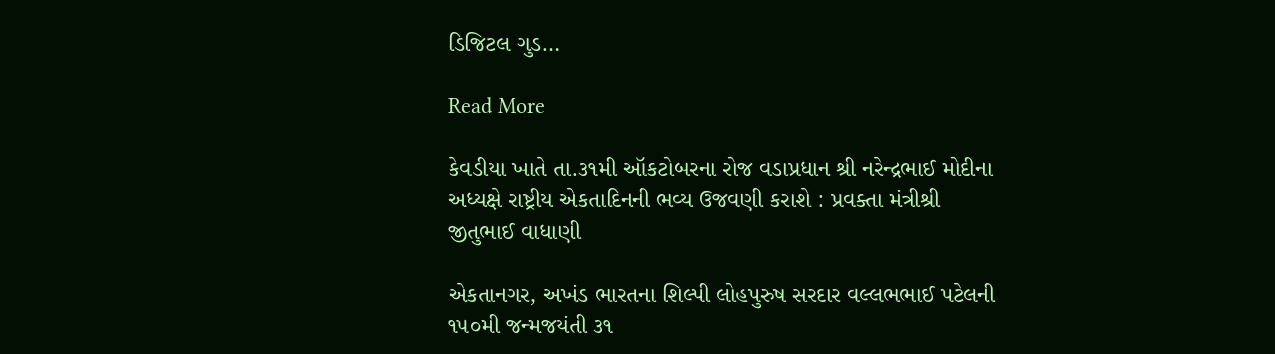ડિજિટલ ગુડ…

Read More

કેવડીયા ખાતે તા.૩૧મી ઑકટોબરના રોજ વડાપ્રધાન શ્રી નરેન્દ્રભાઈ મોદીના અધ્યક્ષે રાષ્ટ્રીય એકતાદિનની ભવ્ય ઉજવણી કરાશે : પ્રવક્તા મંત્રીશ્રી જીતુભાઈ વાધાણી

એકતાનગર, અખંડ ભારતના શિલ્પી લોહપુરુષ સરદાર વલ્લભભાઈ પટેલની ૧૫૦મી જન્મજયંતી ૩૧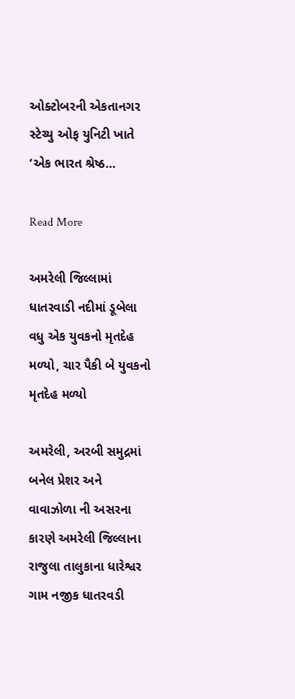ઓક્ટોબરની એકતાનગર સ્ટેચ્યુ ઓફ યુનિટી ખાતે ‘એક ભારત શ્રેષ્ઠ…

Read More

અમરેલી જિલ્લામાં ધાતરવાડી નદીમાં ડૂબેલા વધુ એક યુવકનો મૃતદેહ મળ્યો, ચાર પૈકી બે યુવકનો મૃતદેહ મળ્યો

અમરેલી, અરબી સમુદ્રમાં બનેલ પ્રેશર અને વાવાઝોળા ની અસરના કારણે અમરેલી જિલ્લાના રાજુલા તાલુકાના ધારેશ્વર ગામ નજીક ધાતરવડી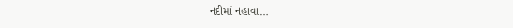નદીમાં નહાવા…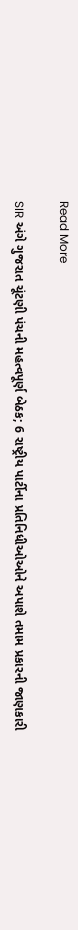Read More

SIR અંગે ગુજરાત ચૂંટણી પંચની મહત્વપૂર્ણ બેઠક; 6 રાષ્ટ્રીય પાર્ટીના પ્રતિનિધીઓઓને અપાશે તમામ પ્રકારની જાણકારી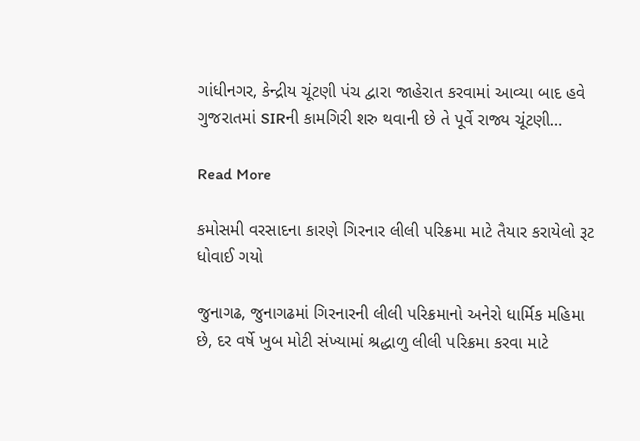ગાંધીનગર, કેન્દ્રીય ચૂંટણી પંચ દ્વારા જાહેરાત કરવામાં આવ્યા બાદ હવે ગુજરાતમાં SIRની કામગિરી શરુ થવાની છે તે પૂર્વે રાજ્ય ચૂંટણી…

Read More

કમોસમી વરસાદના કારણે ગિરનાર લીલી પરિક્રમા માટે તૈયાર કરાયેલો રૂટ ધોવાઈ ગયો

જુનાગઢ, જુનાગઢમાં ગિરનારની લીલી પરિક્રમાનો અનેરો ધાર્મિક મહિમા છે, દર વર્ષે ખુબ મોટી સંખ્યામાં શ્રદ્ધાળુ લીલી પરિક્રમા કરવા માટે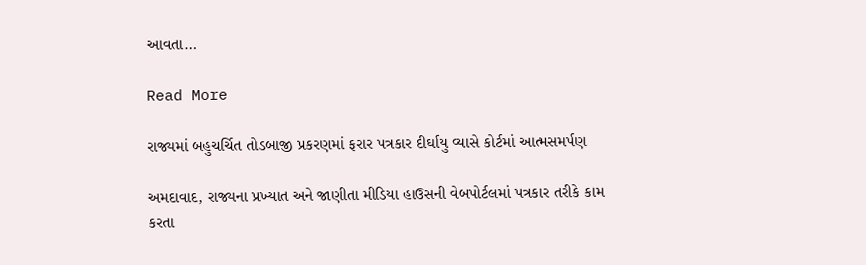આવતા…

Read More

રાજ્યમાં બહુચર્ચિત તોડબાજી પ્રકરણમાં ફરાર પત્રકાર દીર્ઘાયુ વ્યાસે કોર્ટમાં આત્મસમર્પણ

અમદાવાદ, રાજ્યના પ્રખ્યાત અને જાણીતા મીડિયા હાઉસની વેબપોર્ટલમાં પત્રકાર તરીકે કામ કરતા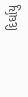દિર્ઘાયુ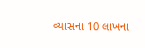વ્યાસના 10 લાખના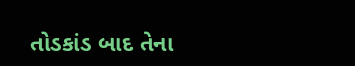તોડકાંડ બાદ તેના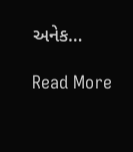અનેક…

Read More